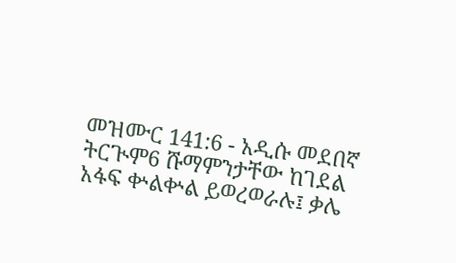መዝሙር 141:6 - አዲሱ መደበኛ ትርጒም6 ሹማምንታቸው ከገደል አፋፍ ቍልቍል ይወረወራሉ፤ ቃሌ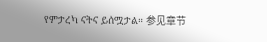የምታረካ ናትና ይሰሟታል። 参见章节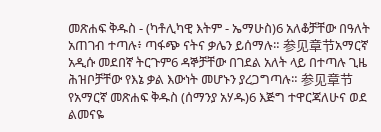መጽሐፍ ቅዱስ - (ካቶሊካዊ እትም - ኤማሁስ)6 አለቆቻቸው በዓለት አጠገብ ተጣሉ፥ ጣፋጭ ናትና ቃሌን ይሰማሉ። 参见章节አማርኛ አዲሱ መደበኛ ትርጉም6 ዳኞቻቸው በገደል አለት ላይ በተጣሉ ጊዜ ሕዝቦቻቸው የእኔ ቃል እውነት መሆኑን ያረጋግጣሉ። 参见章节የአማርኛ መጽሐፍ ቅዱስ (ሰማንያ አሃዱ)6 እጅግ ተዋርጃለሁና ወደ ልመናዬ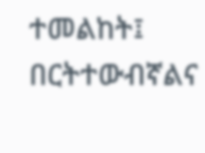ተመልከት፤ በርትተውብኛልና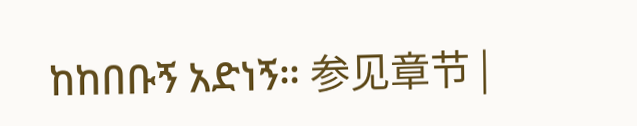ከከበቡኝ አድነኝ። 参见章节 |